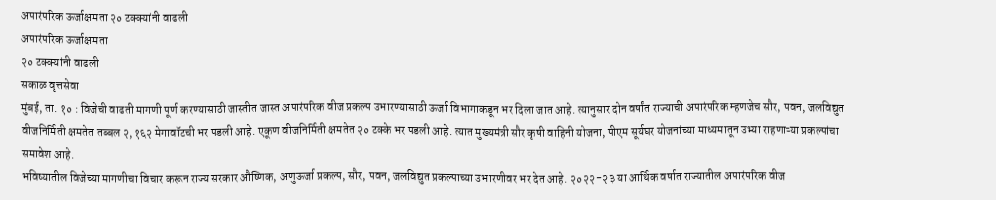अपारंपरिक ऊर्जाक्षमता २० टक्क्यांनी वाढली
अपारंपरिक ऊर्जाक्षमता
२० टक्क्यांनी वाढली
सकाळ वृत्तसेवा
मुंबई, ता. १० : विजेची वाढती मागणी पूर्ण करण्यासाठी जास्तीत जास्त अपारंपरिक वीज प्रकल्प उभारण्यासाठी ऊर्जा विभागाकडून भर दिला जात आहे. त्यानुसार दोन वर्षांत राज्याची अपारंपरिक म्हणजेच सौर, पवन, जलविद्युत वीजनिर्मिती क्षमतेत तब्बल २,१६२ मेगावॉटची भर पडली आहे. एकूण वीजनिर्मिती क्षमतेत २० टक्के भर पडली आहे. त्यात मुख्यमंत्री सौर कृषी वाहिनी योजना, पीएम सूर्यघर योजनांच्या माध्यमातून उभ्या राहणाऱ्या प्रकल्पांचा समावेश आहे.
भविष्यातील विजेच्या मागणीचा विचार करून राज्य सरकार औष्णिक, अणुऊर्जा प्रकल्प, सौर, पवन, जलविद्युत प्रकल्पाच्या उभारणीवर भर देत आहे. २०२२-२३ या आर्थिक वर्षात राज्यातील अपारंपरिक वीज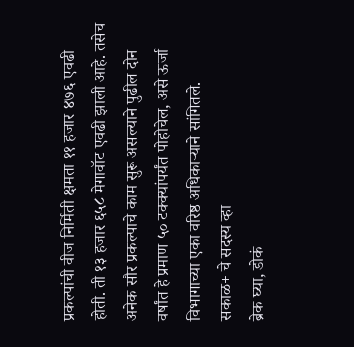प्रकल्पांची वीज निर्मिती क्षमता ११ हजार ४७६ एवढी होती. ती १३ हजार ६५८ मेगावॉट एवढी झाली आहे. तसेच अनेक सौर प्रकल्पाचे काम सुरू असल्याने पुढील दोन वर्षांत हे प्रमाण ५० टक्क्यांपर्यंत पोहोचेल, असे ऊर्जा विभागाच्या एका वरिष्ठ अधिकाऱ्याने सांगितले.
सकाळ+ चे सदस्य व्हा
ब्रेक घ्या, डोकं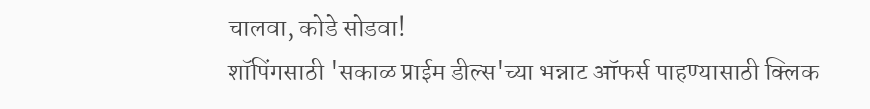चालवा, कोडे सोडवा!
शॉपिंगसाठी 'सकाळ प्राईम डील्स'च्या भन्नाट ऑफर्स पाहण्यासाठी क्लिक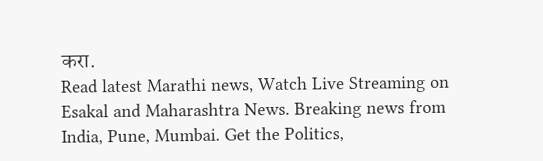करा.
Read latest Marathi news, Watch Live Streaming on Esakal and Maharashtra News. Breaking news from India, Pune, Mumbai. Get the Politics,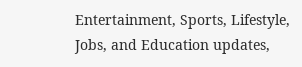Entertainment, Sports, Lifestyle, Jobs, and Education updates,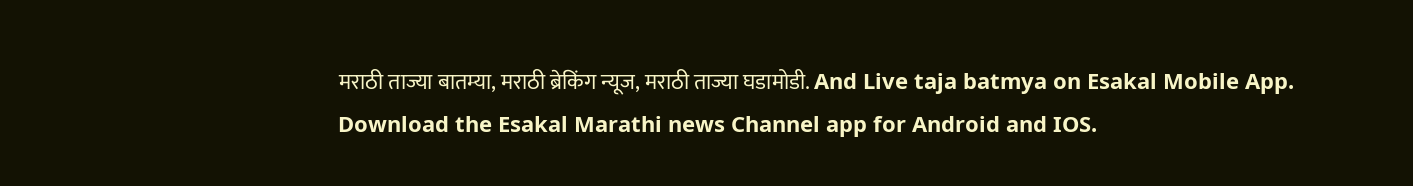मराठी ताज्या बातम्या, मराठी ब्रेकिंग न्यूज, मराठी ताज्या घडामोडी. And Live taja batmya on Esakal Mobile App. Download the Esakal Marathi news Channel app for Android and IOS.